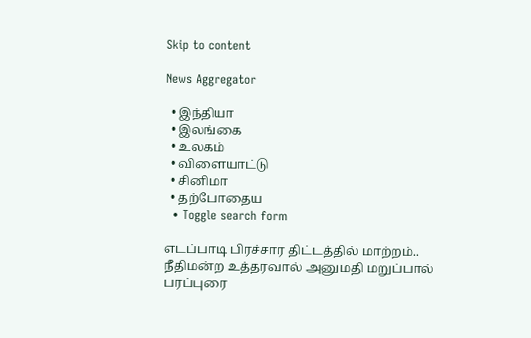Skip to content

News Aggregator

  • இந்தியா
  • இலங்கை
  • உலகம்
  • விளையாட்டு
  • சினிமா
  • தற்போதைய
  • Toggle search form

எடப்பாடி பிரச்சார திட்டத்தில் மாற்றம்.. நீதிமன்ற உத்தரவால் அனுமதி மறுப்பால் பரப்புரை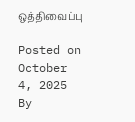ஒத்திவைப்பு

Posted on October 4, 2025 By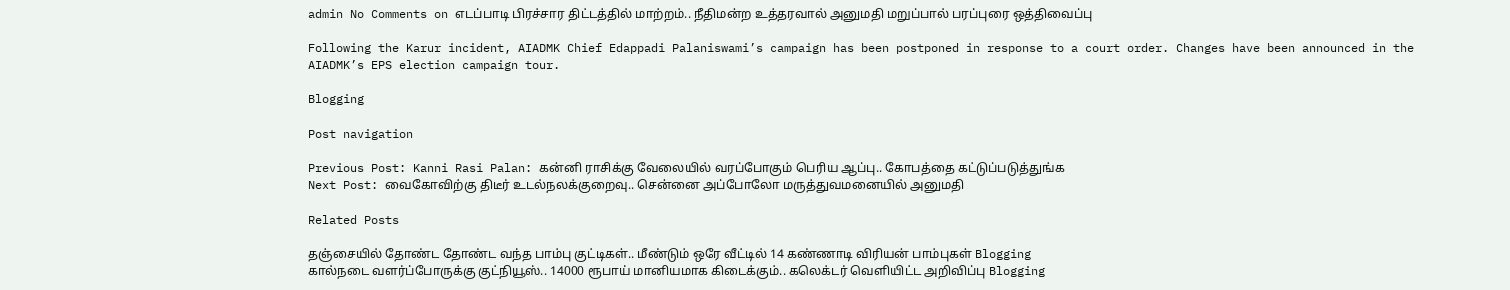admin No Comments on எடப்பாடி பிரச்சார திட்டத்தில் மாற்றம்.. நீதிமன்ற உத்தரவால் அனுமதி மறுப்பால் பரப்புரை ஒத்திவைப்பு

Following the Karur incident, AIADMK Chief Edappadi Palaniswami’s campaign has been postponed in response to a court order. Changes have been announced in the AIADMK’s EPS election campaign tour.

Blogging

Post navigation

Previous Post: Kanni Rasi Palan: கன்னி ராசிக்கு வேலையில் வரப்போகும் பெரிய ஆப்பு.. கோபத்தை கட்டுப்படுத்துங்க
Next Post: வைகோவிற்கு திடீர் உடல்நலக்குறைவு.. சென்னை அப்போலோ மருத்துவமனையில் அனுமதி

Related Posts

தஞ்சையில் தோண்ட தோண்ட வந்த பாம்பு குட்டிகள்.. மீண்டும் ஒரே வீட்டில் 14 கண்ணாடி விரியன் பாம்புகள் Blogging
கால்நடை வளர்ப்போருக்கு குட்நியூஸ்.. 14000 ரூபாய் மானியமாக கிடைக்கும்.. கலெக்டர் வெளியிட்ட அறிவிப்பு Blogging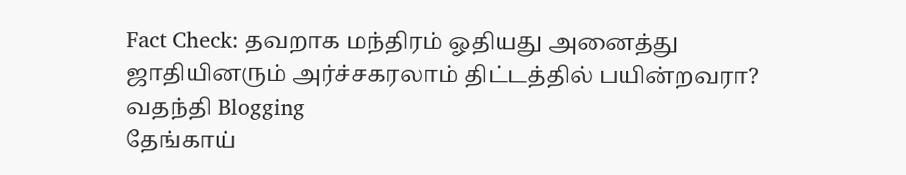Fact Check: தவறாக மந்திரம் ஓதியது அனைத்து ஜாதியினரும் அர்ச்சகரலாம் திட்டத்தில் பயின்றவரா? வதந்தி Blogging
தேங்காய்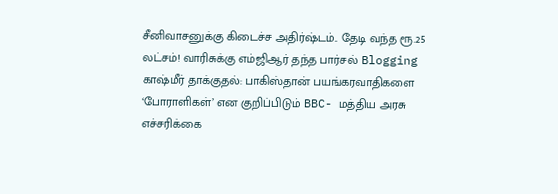சீனிவாசனுக்கு கிடைச்ச அதிர்ஷ்டம்.. தேடி வந்த ரூ.25 லட்சம்! வாரிசுக்கு எம்ஜிஆர் தந்த பார்சல் Blogging
காஷ்மீர் தாக்குதல்: பாகிஸ்தான் பயங்கரவாதிகளை ‘போராளிகள்’ என குறிப்பிடும் BBC- மத்திய அரசு எச்சரிக்கை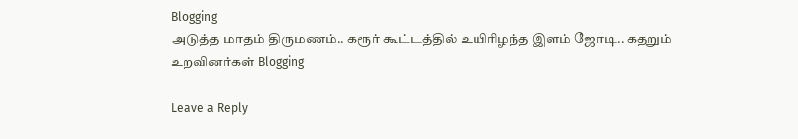Blogging
அடுத்த மாதம் திருமணம்.. கரூர் கூட்டத்தில் உயிரிழந்த இளம் ஜோடி.. கதறும் உறவினர்கள் Blogging

Leave a Reply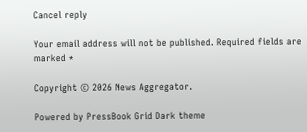Cancel reply

Your email address will not be published. Required fields are marked *

Copyright © 2026 News Aggregator.

Powered by PressBook Grid Dark theme